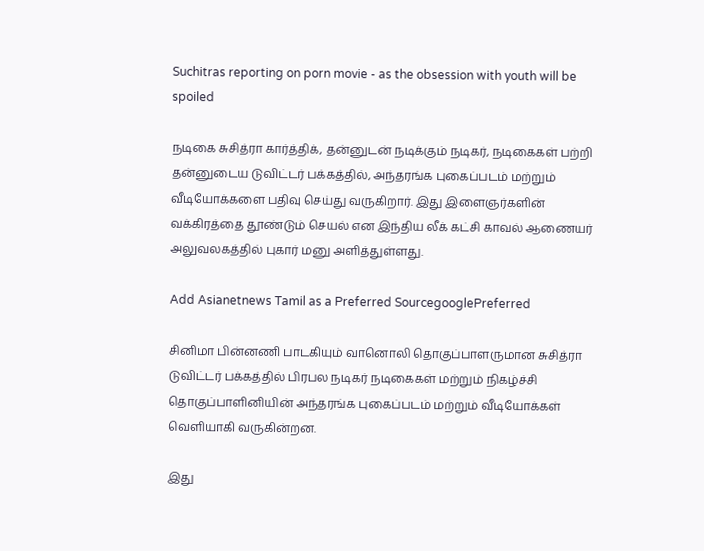Suchitras reporting on porn movie - as the obsession with youth will be spoiled

நடிகை சுசித்ரா கார்த்திக், தன்னுடன் நடிக்கும் நடிகர், நடிகைகள் பற்றி தன்னுடைய டுவிட்டர் பக்கத்தில், அந்தரங்க புகைப்படம் மற்றும் வீடியோக்களை பதிவு செய்து வருகிறார். இது இளைஞர்களின் வக்கிரத்தை தூண்டும் செயல் என இந்திய லீக் கட்சி காவல் ஆணையர் அலுவலகத்தில் புகார் மனு அளித்துள்ளது.

Add Asianetnews Tamil as a Preferred SourcegooglePreferred

சினிமா பின்னணி பாடகியும் வானொலி தொகுப்பாளருமான சுசித்ரா டுவிட்டர் பக்கத்தில் பிரபல நடிகர் நடிகைகள் மற்றும் நிகழ்ச்சி தொகுப்பாளினியின் அந்தரங்க புகைப்படம் மற்றும் வீடியோக்கள் வெளியாகி வருகின்றன.

இது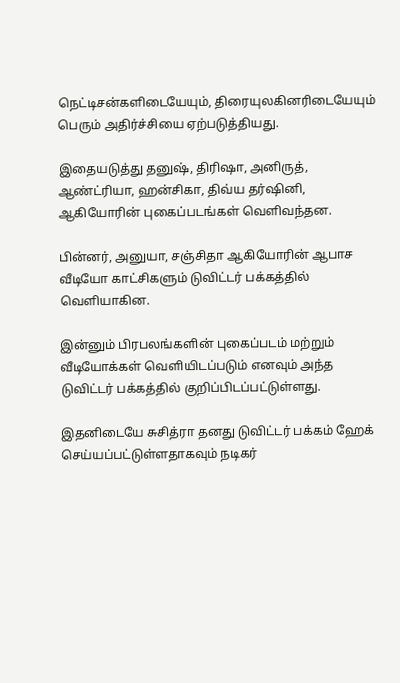நெட்டிசன்களிடையேயும், திரையுலகினரிடையேயும் பெரும் அதிர்ச்சியை ஏற்படுத்தியது.

இதையடுத்து தனுஷ், திரிஷா, அனிருத், ஆண்ட்ரியா, ஹன்சிகா, திவ்ய தர்ஷினி, ஆகியோரின் புகைப்படங்கள் வெளிவந்தன.

பின்னர், அனுயா, சஞ்சிதா ஆகியோரின் ஆபாச வீடியோ காட்சிகளும் டுவிட்டர் பக்கத்தில் வெளியாகின.

இன்னும் பிரபலங்களின் புகைப்படம் மற்றும் வீடியோக்கள் வெளியிடப்படும் எனவும் அந்த டுவிட்டர் பக்கத்தில் குறிப்பிடப்பட்டுள்ளது.

இதனிடையே சுசித்ரா தனது டுவிட்டர் பக்கம் ஹேக் செய்யப்பட்டுள்ளதாகவும் நடிகர்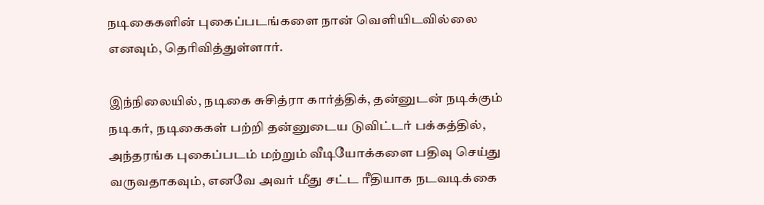நடிகைகளின் புகைப்படங்களை நான் வெளியிடவில்லை எனவும், தெரிவித்துள்ளார்.

இந்நிலையில், நடிகை சுசித்ரா கார்த்திக், தன்னுடன் நடிக்கும் நடிகர், நடிகைகள் பற்றி தன்னுடைய டுவிட்டர் பக்கத்தில், அந்தரங்க புகைப்படம் மற்றும் வீடியோக்களை பதிவு செய்து வருவதாகவும், எனவே அவர் மீது சட்ட ரீதியாக நடவடிக்கை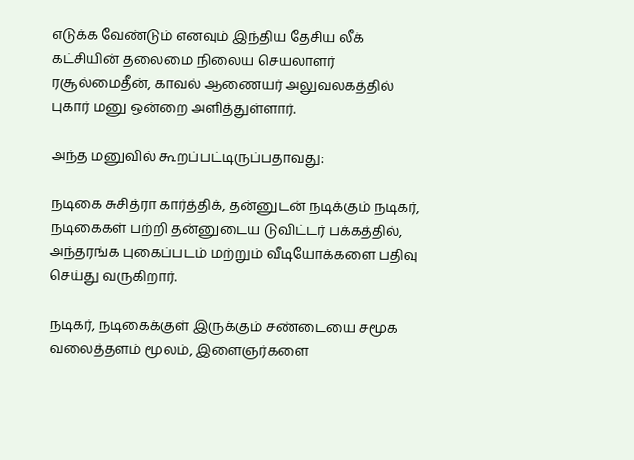எடுக்க வேண்டும் எனவும் இந்திய தேசிய லீக் கட்சியின் தலைமை நிலைய செயலாளர் ரசூல்மைதீன், காவல் ஆணையர் அலுவலகத்தில் புகார் மனு ஒன்றை அளித்துள்ளார்.

அந்த மனுவில் கூறப்பட்டிருப்பதாவது:

நடிகை சுசித்ரா கார்த்திக், தன்னுடன் நடிக்கும் நடிகர், நடிகைகள் பற்றி தன்னுடைய டுவிட்டர் பக்கத்தில், அந்தரங்க புகைப்படம் மற்றும் வீடியோக்களை பதிவு செய்து வருகிறார்.

நடிகர், நடிகைக்குள் இருக்கும் சண்டையை சமூக வலைத்தளம் மூலம், இளைஞர்களை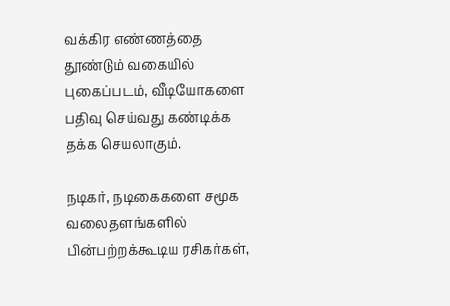வக்கிர எண்ணத்தை தூண்டும் வகையில் புகைப்படம், வீடியோகளை பதிவு செய்வது கண்டிக்க தக்க செயலாகும்.

நடிகர், நடிகைகளை சமூக வலைதளங்களில் பின்பற்றக்கூடிய ரசிகர்கள்,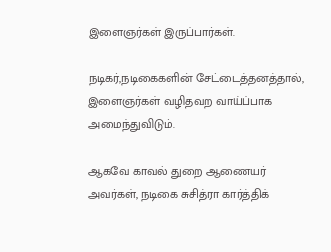இளைஞர்கள் இருப்பார்கள்.

நடிகர்,நடிகைகளின் சேட்டைத்தனத்தால், இளைஞர்கள் வழிதவற வாய்ப்பாக அமைந்துவிடும்.

ஆகவே காவல் துறை ஆணையர் அவர்கள், நடிகை சுசித்ரா கார்த்திக்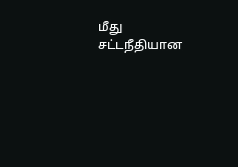மீது சட்டநீதியான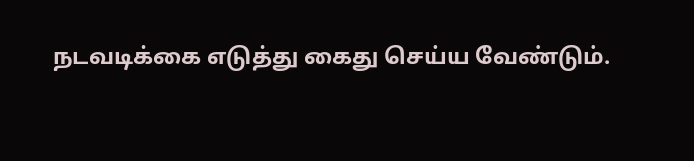நடவடிக்கை எடுத்து கைது செய்ய வேண்டும்.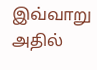இவ்வாறு அதில்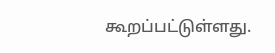கூறப்பட்டுள்ளது.